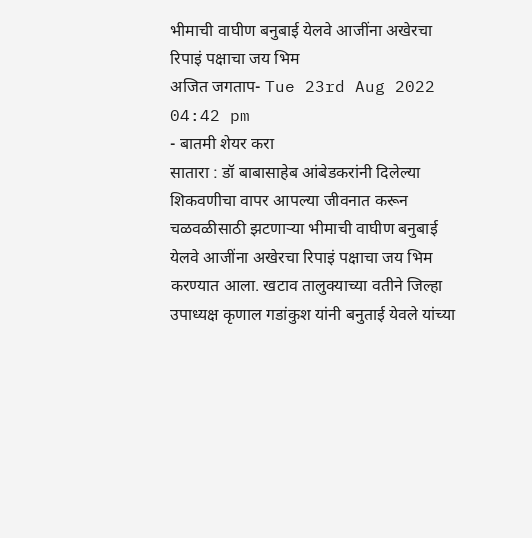भीमाची वाघीण बनुबाई येलवे आजींना अखेरचा रिपाइं पक्षाचा जय भिम
अजित जगताप- Tue 23rd Aug 2022 04:42 pm
- बातमी शेयर करा
सातारा : डॉ बाबासाहेब आंबेडकरांनी दिलेल्या शिकवणीचा वापर आपल्या जीवनात करून चळवळीसाठी झटणाऱ्या भीमाची वाघीण बनुबाई येलवे आजींना अखेरचा रिपाइं पक्षाचा जय भिम करण्यात आला. खटाव तालुक्याच्या वतीने जिल्हा उपाध्यक्ष कृणाल गडांकुश यांनी बनुताई येवले यांच्या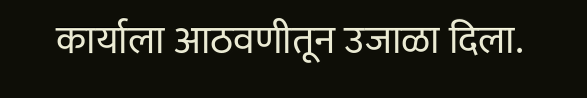कार्याला आठवणीतून उजाळा दिला.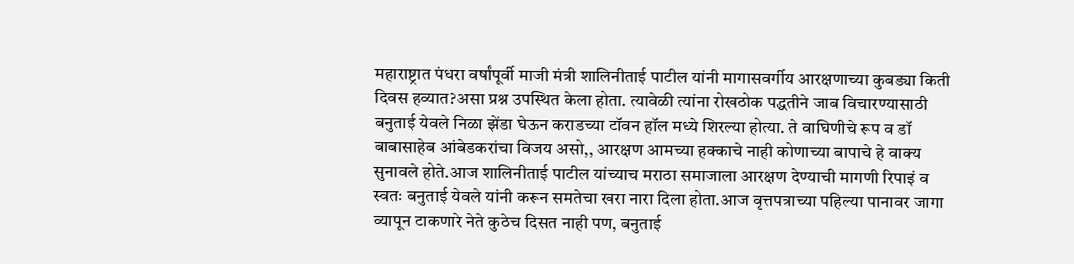महाराष्ट्रात पंधरा वर्षांपूर्वी माजी मंत्री शालिनीताई पाटील यांनी मागासवर्गीय आरक्षणाच्या कुबड्या किती दिवस हव्यात?असा प्रश्न उपस्थित केला होता. त्यावेळी त्यांना रोखठोक पद्धतीने जाब विचारण्यासाठी बनुताई येवले निळा झेंडा घेऊन कराडच्या टॉवन हॉल मध्ये शिरल्या होत्या. ते वाघिणीचे रूप व डॉ बाबासाहेब आंबेडकरांचा विजय असो,, आरक्षण आमच्या हक्काचे नाही कोणाच्या बापाचे हे वाक्य सुनावले होते.आज शालिनीताई पाटील यांच्याच मराठा समाजाला आरक्षण देण्याची मागणी रिपाइं व स्वतः बनुताई येवले यांनी करून समतेचा खरा नारा दिला होता.आज वृत्तपत्राच्या पहिल्या पानावर जागा व्यापून टाकणारे नेते कुठेच दिसत नाही पण, बनुताई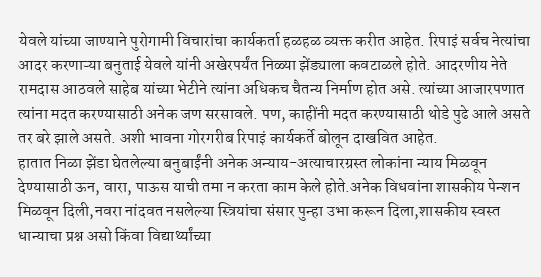येवले यांच्या जाण्याने पुरोगामी विचारांचा कार्यकर्ता हळहळ व्यक्त करीत आहेत. रिपाइं सर्वच नेत्यांचा आदर करणाऱ्या बनुताई येवले यांनी अखेरपर्यंत निळ्या झेंड्याला कवटाळले होते. आदरणीय नेते रामदास आठवले साहेब यांच्या भेटीने त्यांना अधिकच चैतन्य निर्माण होत असे. त्यांच्या आजारपणात त्यांना मदत करण्यासाठी अनेक जण सरसावले. पण, काहींनी मदत करण्यासाठी थोडे पुढे आले असते तर बरे झाले असते. अशी भावना गोरगरीब रिपाइं कार्यकर्ते बोलून दाखवित आहेत.
हातात निळा झेंडा घेतलेल्या बनुबाईंनी अनेक अन्याय-अत्याचारग्रस्त लोकांना न्याय मिळवून देण्यासाठी ऊन, वारा, पाऊस याची तमा न करता काम केले होते.अनेक विधवांना शासकीय पेन्शन मिळवून दिली,नवरा नांदवत नसलेल्या स्त्रियांचा संसार पुन्हा उभा करून दिला,शासकीय स्वस्त धान्याचा प्रश्न असो किंवा विद्यार्थ्यांच्या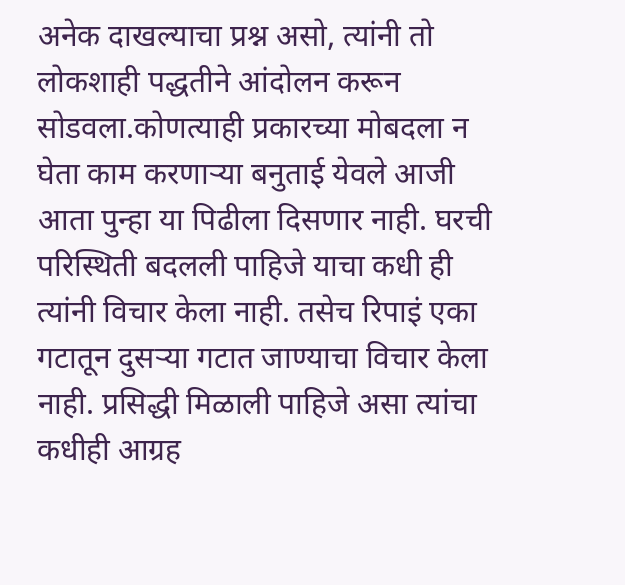अनेक दाखल्याचा प्रश्न असो, त्यांनी तो लोकशाही पद्धतीने आंदोलन करून सोडवला.कोणत्याही प्रकारच्या मोबदला न घेता काम करणाऱ्या बनुताई येवले आजी आता पुन्हा या पिढीला दिसणार नाही. घरची परिस्थिती बदलली पाहिजे याचा कधी ही त्यांनी विचार केला नाही. तसेच रिपाइं एका गटातून दुसऱ्या गटात जाण्याचा विचार केला नाही. प्रसिद्धी मिळाली पाहिजे असा त्यांचा कधीही आग्रह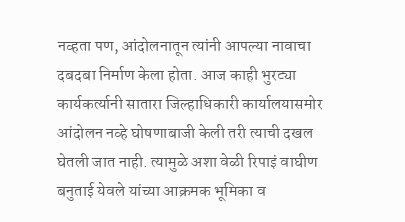नव्हता पण, आंदोलनातून त्यांनी आपल्या नावाचा दबदबा निर्माण केला होता. आज काही भुरट्या कार्यकर्त्यानी सातारा जिल्हाधिकारी कार्यालयासमोर आंदोलन नव्हे घोषणाबाजी केली तरी त्याची दखल घेतली जात नाही. त्यामुळे अशा वेळी रिपाइं वाघीण बनुताई येवले यांच्या आक्रमक भूमिका व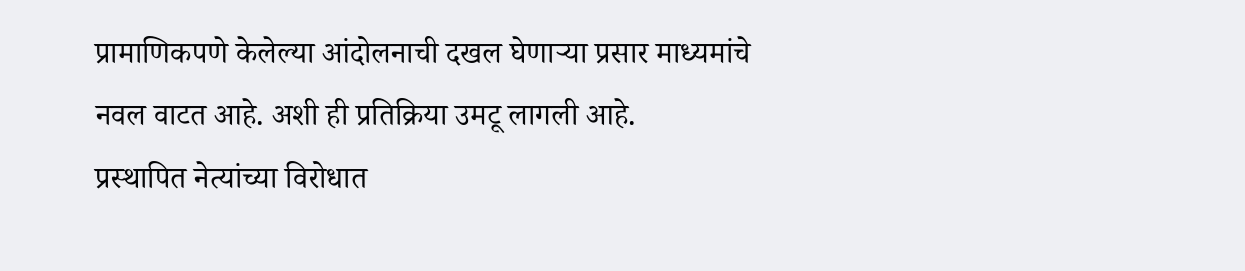प्रामाणिकपणे केलेल्या आंदोलनाची दखल घेणाऱ्या प्रसार माध्यमांचे नवल वाटत आहे. अशी ही प्रतिक्रिया उमटू लागली आहे.
प्रस्थापित नेत्यांच्या विरोधात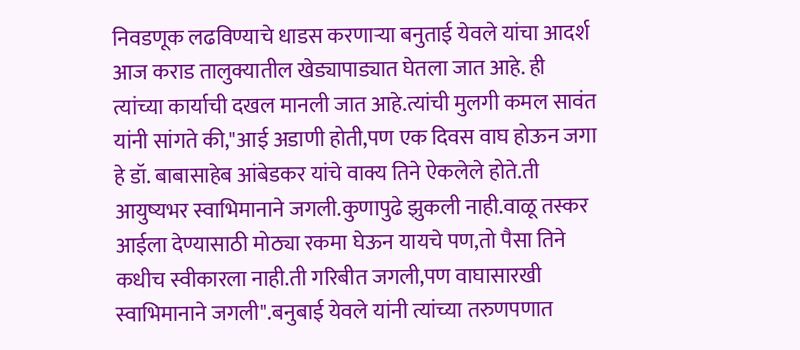निवडणूक लढविण्याचे धाडस करणाऱ्या बनुताई येवले यांचा आदर्श आज कराड तालुक्यातील खेड्यापाड्यात घेतला जात आहे. ही त्यांच्या कार्याची दखल मानली जात आहे.त्यांची मुलगी कमल सावंत यांनी सांगते की,"आई अडाणी होती,पण एक दिवस वाघ होऊन जगा हे डॉ. बाबासाहेब आंबेडकर यांचे वाक्य तिने ऐकलेले होते.ती आयुष्यभर स्वाभिमानाने जगली.कुणापुढे झुकली नाही.वाळू तस्कर आईला देण्यासाठी मोठ्या रकमा घेऊन यायचे पण,तो पैसा तिने कधीच स्वीकारला नाही.ती गरिबीत जगली,पण वाघासारखी स्वाभिमानाने जगली".बनुबाई येवले यांनी त्यांच्या तरुणपणात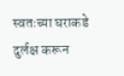स्वतःच्या घराकडे दुर्लक्ष करून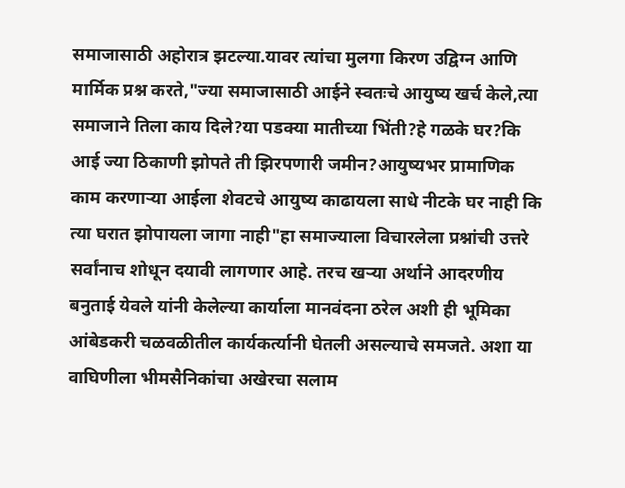समाजासाठी अहोरात्र झटल्या.यावर त्यांचा मुलगा किरण उद्विग्न आणि मार्मिक प्रश्न करते,"ज्या समाजासाठी आईने स्वतःचे आयुष्य खर्च केले,त्या समाजाने तिला काय दिले?या पडक्या मातीच्या भिंती?हे गळके घर?कि आई ज्या ठिकाणी झोपते ती झिरपणारी जमीन?आयुष्यभर प्रामाणिक काम करणाऱ्या आईला शेवटचे आयुष्य काढायला साधे नीटके घर नाही कि त्या घरात झोपायला जागा नाही"हा समाज्याला विचारलेला प्रश्नांची उत्तरे सर्वांनाच शोधून दयावी लागणार आहे. तरच खऱ्या अर्थाने आदरणीय बनुताई येवले यांनी केलेल्या कार्याला मानवंदना ठरेल अशी ही भूमिका आंबेडकरी चळवळीतील कार्यकर्त्यानी घेतली असल्याचे समजते. अशा या वाघिणीला भीमसैनिकांचा अखेरचा सलाम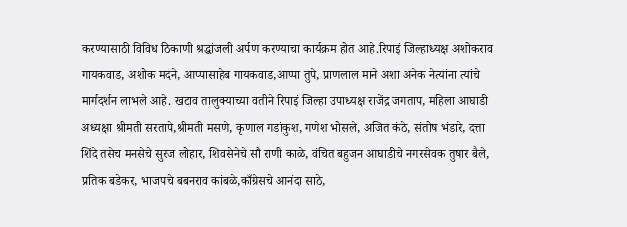करण्यासाठी विविध ठिकाणी श्रद्धांजली अर्पण करण्याचा कार्यक्रम होत आहे.रिपाइं जिल्हाध्यक्ष अशोकराव गायकवाड, अशोक मदने, आप्पासाहेब गायकवाड,आप्पा तुपे, प्राणलाल माने अशा अनेक नेत्यांना त्यांचे मार्गदर्शन लाभले आहे. खटाव तालुक्याच्या वतीने रिपाइं जिल्हा उपाध्यक्ष राजेंद्र जगताप, महिला आघाडी अध्यक्षा श्रीमती सरतापे,श्रीमती मसणे, कृणाल गडांकुश, गणेश भोसले, अजित कंठे, संतोष भंडारे, दत्ता शिंदे तसेच मनसेचे सुरज लोहार, शिवसेनेचे सौ राणी काळे, वंचित बहुजन आघाडीचे नगरसेवक तुषार बैले, प्रतिक बडेकर, भाजपचे बबनराव कांबळे,काँग्रेसचे आनंदा साठे,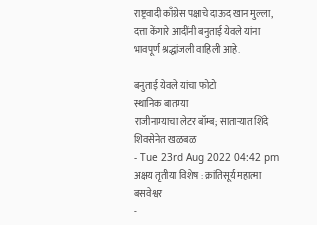राष्ट्रवादी काँग्रेस पक्षाचे दाऊद खान मुल्ला, दत्ता केंगारे आदींनी बनुताई येवले यांना भावपूर्ण श्रद्धांजली वाहिली आहे.

बनुताई येवले यांचा फोटो
स्थानिक बातम्या
राजीनाम्याचा लेटर बॉम्ब; साताऱ्यात शिंदे शिवसेनेत खळबळ
- Tue 23rd Aug 2022 04:42 pm
अक्षय तृतीया विशेष : क्रांतिसूर्य महात्मा बसवेश्वर
-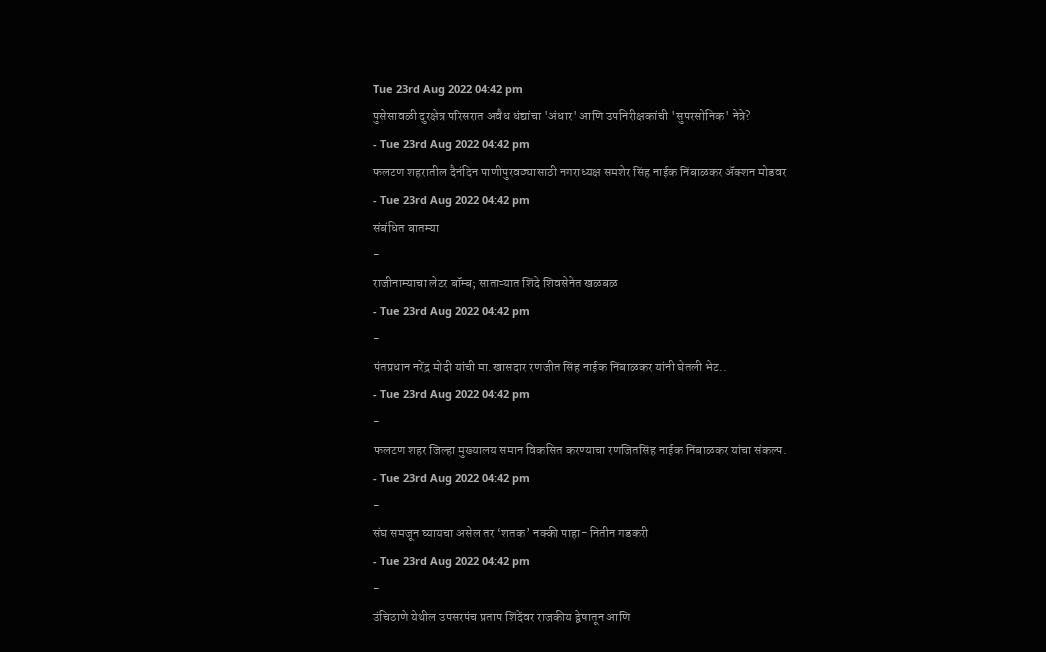Tue 23rd Aug 2022 04:42 pm
पुसेसावळी दुरक्षेत्र परिसरात अवैध धंद्यांचा 'अंधार' आणि उपनिरीक्षकांची 'सुपरसोनिक' नेत्रे?
- Tue 23rd Aug 2022 04:42 pm
फलटण शहरातील दैनंदिन पाणीपुरवठ्यासाठी नगराध्यक्ष समशेर सिंह नाईक निंबाळकर ॲक्शन मोडवर
- Tue 23rd Aug 2022 04:42 pm
संबंधित बातम्या
-
राजीनाम्याचा लेटर बॉम्ब; साताऱ्यात शिंदे शिवसेनेत खळबळ
- Tue 23rd Aug 2022 04:42 pm
-
पंतप्रधान नरेंद्र मोदी यांची मा.खासदार रणजीत सिंह नाईक निंबाळकर यांनी घेतली भेट..
- Tue 23rd Aug 2022 04:42 pm
-
फलटण शहर जिल्हा मुख्यालय समान विकसित करण्याचा रणजितसिंह नाईक निंबाळकर यांचा संकल्प.
- Tue 23rd Aug 2022 04:42 pm
-
संघ समजून घ्यायचा असेल तर ‘शतक’ नक्की पाहा- नितीन गडकरी
- Tue 23rd Aug 2022 04:42 pm
-
उंचिठाणे येथील उपसरपंच प्रताप शिंदेंवर राजकीय द्वेषातून आणि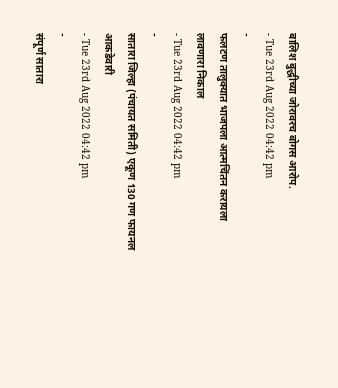बालिश बुद्धीच्या जोरावरच बोगस आरोप.
- Tue 23rd Aug 2022 04:42 pm
-
फलटण तालुक्यात भाजपला आत्मचिंतन करायला लावणारा निकाल
- Tue 23rd Aug 2022 04:42 pm
-
सातारा जिल्हा (पंचायत समिती) एकूण 130 गण फायनल आकडेवारी
- Tue 23rd Aug 2022 04:42 pm
-
संपूर्ण सातारा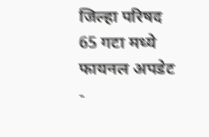जिल्हा परिषद 65 गटा मध्ये फायनल अपडेट
-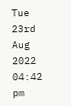Tue 23rd Aug 2022 04:42 pm